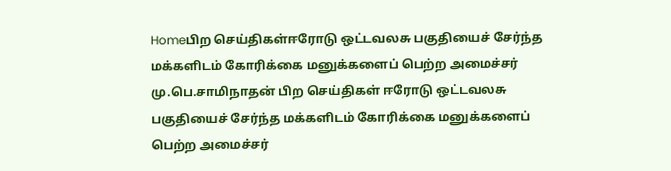Homeபிற செய்திகள்ஈரோடு ஒட்டவலசு பகுதியைச் சேர்ந்த மக்களிடம் கோரிக்கை மனுக்களைப் பெற்ற அமைச்சர் மு.பெ.சாமிநாதன் பிற செய்திகள் ஈரோடு ஒட்டவலசு பகுதியைச் சேர்ந்த மக்களிடம் கோரிக்கை மனுக்களைப் பெற்ற அமைச்சர்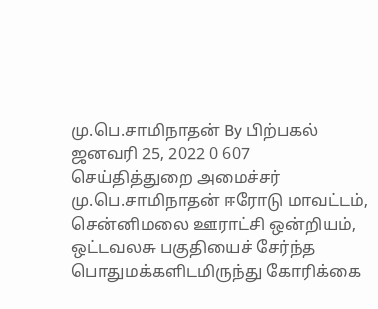மு.பெ.சாமிநாதன் By பிற்பகல் ஜனவரி 25, 2022 0 607 செய்தித்துறை அமைச்சர் மு.பெ.சாமிநாதன் ஈரோடு மாவட்டம், சென்னிமலை ஊராட்சி ஒன்றியம், ஒட்டவலசு பகுதியைச் சேர்ந்த பொதுமக்களிடமிருந்து கோரிக்கை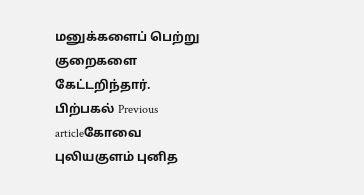மனுக்களைப் பெற்று குறைகளை கேட்டறிந்தார். பிற்பகல் Previous articleகோவை புலியகுளம் புனித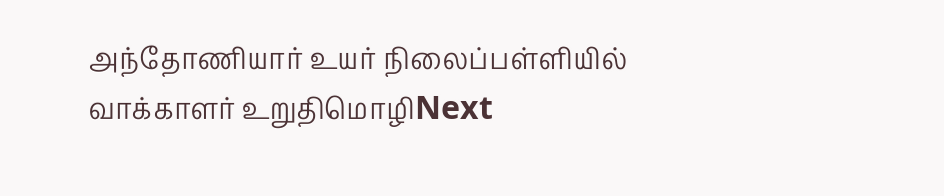அந்தோணியார் உயர் நிலைப்பள்ளியில் வாக்காளர் உறுதிமொழிNext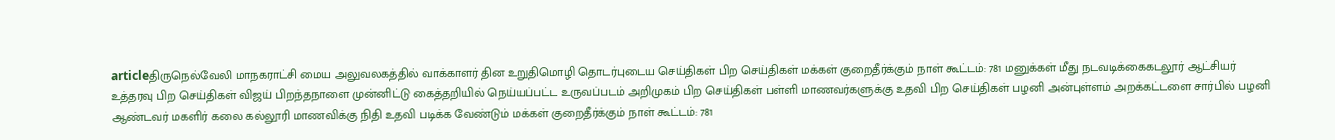articleதிருநெல்வேலி மாநகராட்சி மைய அலுவலகத்தில் வாக்காளர் தின உறுதிமொழி தொடர்புடைய செய்திகள் பிற செய்திகள் மக்கள் குறைதீர்க்கும் நாள் கூட்டம்: 781 மனுக்கள் மீது நடவடிக்கைகடலூர் ஆட்சியர் உத்தரவு பிற செய்திகள் விஜய் பிறந்தநாளை முன்னிட்டு கைத்தறியில் நெய்யப்பட்ட உருவப்படம் அறிமுகம் பிற செய்திகள் பள்ளி மாணவர்களுக்கு உதவி பிற செய்திகள் பழனி அன்புள்ளம் அறக்கட்டளை சார்பில் பழனி ஆண்டவர் மகளிர் கலை கல்லூரி மாணவிக்கு நிதி உதவி படிக்க வேண்டும் மக்கள் குறைதீர்க்கும் நாள் கூட்டம்: 781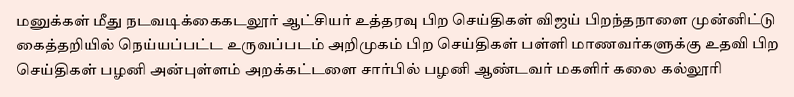மனுக்கள் மீது நடவடிக்கைகடலூர் ஆட்சியர் உத்தரவு பிற செய்திகள் விஜய் பிறந்தநாளை முன்னிட்டு கைத்தறியில் நெய்யப்பட்ட உருவப்படம் அறிமுகம் பிற செய்திகள் பள்ளி மாணவர்களுக்கு உதவி பிற செய்திகள் பழனி அன்புள்ளம் அறக்கட்டளை சார்பில் பழனி ஆண்டவர் மகளிர் கலை கல்லூரி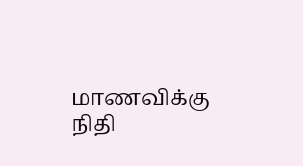மாணவிக்கு நிதி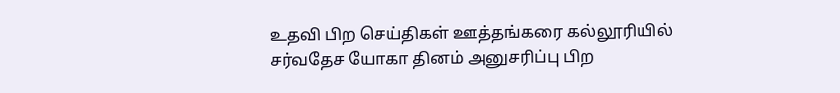உதவி பிற செய்திகள் ஊத்தங்கரை கல்லூரியில் சர்வதேச யோகா தினம் அனுசரிப்பு பிற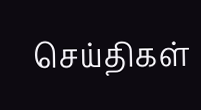செய்திகள்